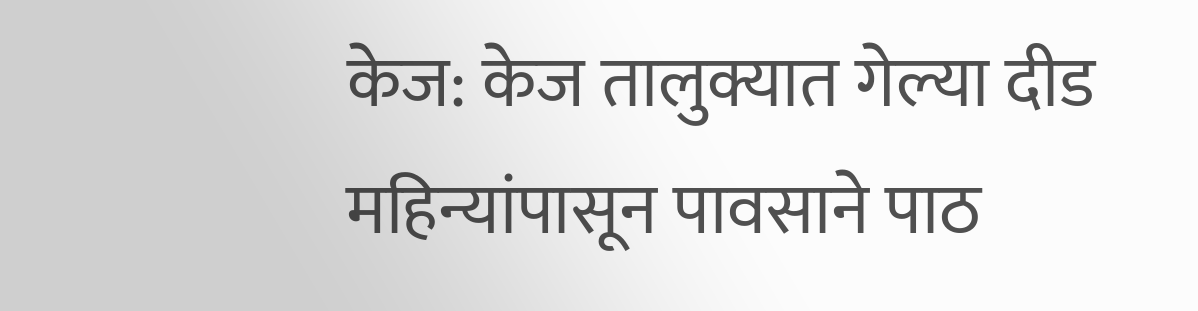केज: केज तालुक्यात गेल्या दीड महिन्यांपासून पावसाने पाठ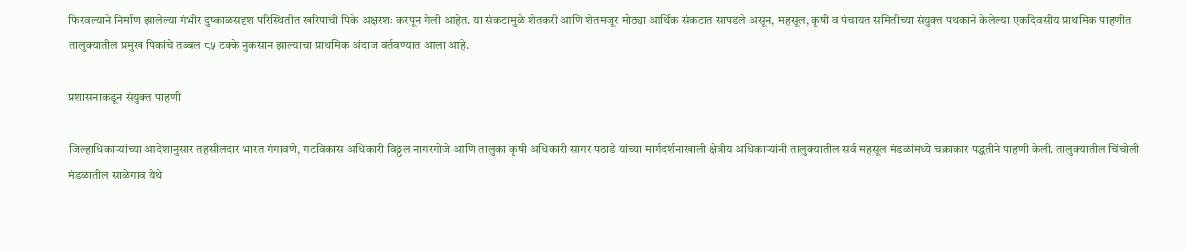फिरवल्याने निर्माण झालेल्या गंभीर दुष्काळसदृश परिस्थितीत खरिपाची पिके अक्षरशः करपून गेली आहेत. या संकटामुळे शेतकरी आणि शेतमजूर मोठ्या आर्थिक संकटात सापडले असून, महसूल, कृषी व पंचायत समितीच्या संयुक्त पथकाने केलेल्या एकदिवसीय प्राथमिक पाहणीत तालुक्यातील प्रमुख पिकांचे तब्बल ८५ टक्के नुकसान झाल्याचा प्राथमिक अंदाज वर्तवण्यात आला आहे.

प्रशासनाकडून संयुक्त पाहणी

जिल्हाधिकाऱ्यांच्या आदेशानुसार तहसीलदार भारत गंगावणे, गटविकास अधिकारी विठ्ठल नागरगोजे आणि तालुका कृषी अधिकारी सागर पठाडे यांच्या मार्गदर्शनाखाली क्षेत्रीय अधिकाऱ्यांनी तालुक्यातील सर्व महसूल मंडळांमध्ये चक्राकार पद्धतीने पाहणी केली. तालुक्यातील चिंचोली मंडळातील साळेगाव येथे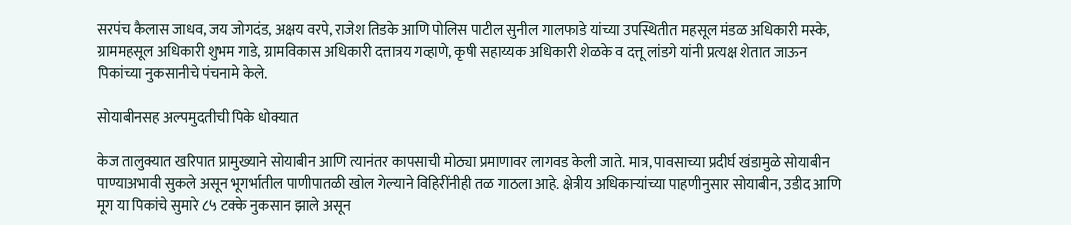सरपंच कैलास जाधव, जय जोगदंड, अक्षय वरपे, राजेश तिडके आणि पोलिस पाटील सुनील गालफाडे यांच्या उपस्थितीत महसूल मंडळ अधिकारी मस्के, ग्राममहसूल अधिकारी शुभम गाडे, ग्रामविकास अधिकारी दत्तात्रय गव्हाणे, कृषी सहाय्यक अधिकारी शेळके व दत्तू लांडगे यांनी प्रत्यक्ष शेतात जाऊन पिकांच्या नुकसानीचे पंचनामे केले.

सोयाबीनसह अल्पमुदतीची पिके धोक्यात

केज तालुक्यात खरिपात प्रामुख्याने सोयाबीन आणि त्यानंतर कापसाची मोठ्या प्रमाणावर लागवड केली जाते. मात्र, पावसाच्या प्रदीर्घ खंडामुळे सोयाबीन पाण्याअभावी सुकले असून भूगर्भातील पाणीपातळी खोल गेल्याने विहिरींनीही तळ गाठला आहे. क्षेत्रीय अधिकाऱ्यांच्या पाहणीनुसार सोयाबीन, उडीद आणि मूग या पिकांचे सुमारे ८५ टक्के नुकसान झाले असून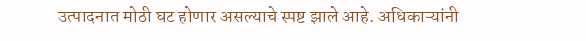उत्पादनात मोठी घट होणार असल्याचे स्पष्ट झाले आहे. अधिकाऱ्यांनी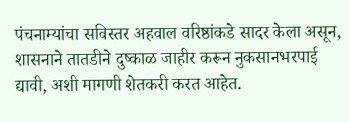पंचनाम्यांचा सविस्तर अहवाल वरिष्ठांकडे सादर केला असून, शासनाने तातडीने दुष्काळ जाहीर करून नुकसानभरपाई द्यावी, अशी मागणी शेतकरी करत आहेत.